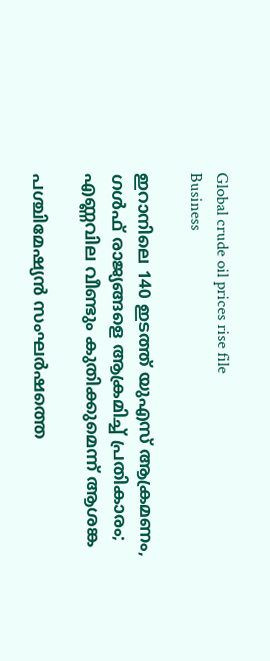Global crude oil prices rise file
Business

ഇറാനിലെ 140 ഇടത്ത് യുഎസ് ആക്രമണം, ഗള്‍ഫ് രാജ്യങ്ങളെ ആക്രമിച്ച് പ്രതികാരം; എണ്ണവില വീണ്ടും കുതിക്കുമെന്ന് ആശങ്ക

പശ്ചിമേഷ്യന്‍ സംഘര്‍ഷത്തെ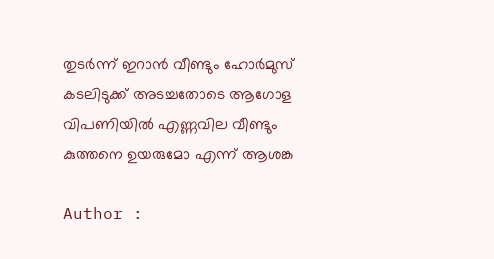തുടര്‍ന്ന് ഇറാന്‍ വീണ്ടും ഹോര്‍മുസ് കടലിടുക്ക് അടച്ചതോടെ ആഗോള വിപണിയില്‍ എണ്ണവില വീണ്ടും കുത്തനെ ഉയരുമോ എന്ന് ആശങ്ക

Author :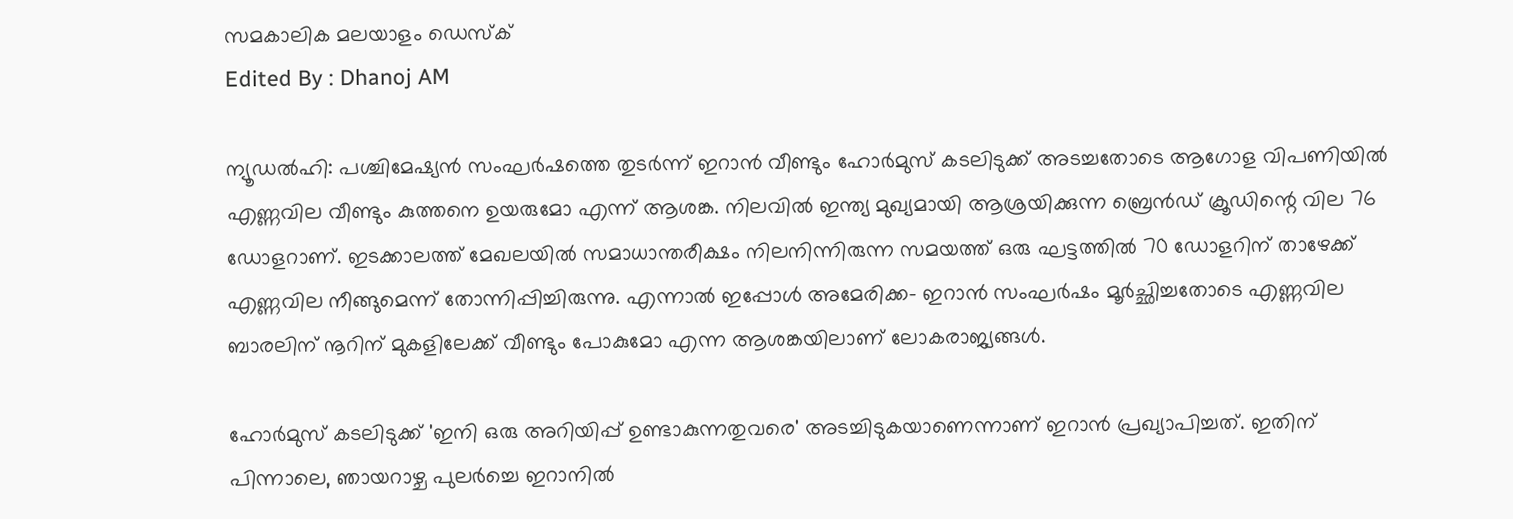സമകാലിക മലയാളം ഡെസ്ക്
Edited By : Dhanoj AM

ന്യൂഡല്‍ഹി: പശ്ചിമേഷ്യന്‍ സംഘര്‍ഷത്തെ തുടര്‍ന്ന് ഇറാന്‍ വീണ്ടും ഹോര്‍മുസ് കടലിടുക്ക് അടച്ചതോടെ ആഗോള വിപണിയില്‍ എണ്ണവില വീണ്ടും കുത്തനെ ഉയരുമോ എന്ന് ആശങ്ക. നിലവില്‍ ഇന്ത്യ മുഖ്യമായി ആശ്രയിക്കുന്ന ബ്രെന്‍ഡ് ക്രൂഡിന്റെ വില 76 ഡോളറാണ്. ഇടക്കാലത്ത് മേഖലയില്‍ സമാധാന്തരീക്ഷം നിലനിന്നിരുന്ന സമയത്ത് ഒരു ഘട്ടത്തില്‍ 70 ഡോളറിന് താഴേക്ക് എണ്ണവില നീങ്ങുമെന്ന് തോന്നിപ്പിച്ചിരുന്നു. എന്നാല്‍ ഇപ്പോള്‍ അമേരിക്ക- ഇറാന്‍ സംഘര്‍ഷം മൂര്‍ച്ഛിച്ചതോടെ എണ്ണവില ബാരലിന് നൂറിന് മുകളിലേക്ക് വീണ്ടും പോകുമോ എന്ന ആശങ്കയിലാണ് ലോകരാജ്യങ്ങള്‍.

ഹോര്‍മുസ് കടലിടുക്ക് 'ഇനി ഒരു അറിയിപ്പ് ഉണ്ടാകുന്നതുവരെ' അടച്ചിടുകയാണെന്നാണ് ഇറാന്‍ പ്രഖ്യാപിച്ചത്. ഇതിന് പിന്നാലെ, ഞായറാഴ്ച പുലര്‍ച്ചെ ഇറാനില്‍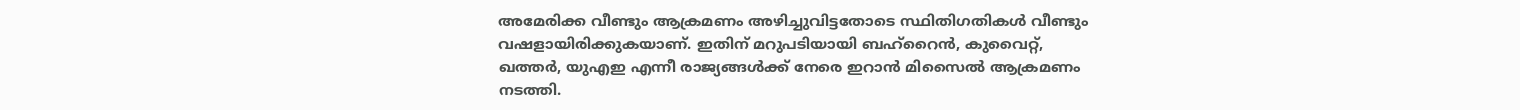അമേരിക്ക വീണ്ടും ആക്രമണം അഴിച്ചുവിട്ടതോടെ സ്ഥിതിഗതികള്‍ വീണ്ടും വഷളായിരിക്കുകയാണ്. ഇതിന് മറുപടിയായി ബഹ്റൈന്‍, കുവൈറ്റ്, ഖത്തര്‍, യുഎഇ എന്നീ രാജ്യങ്ങള്‍ക്ക് നേരെ ഇറാന്‍ മിസൈല്‍ ആക്രമണം നടത്തി.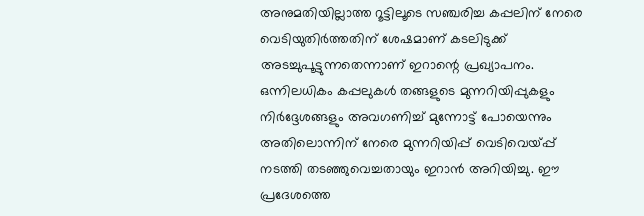അനുമതിയില്ലാത്ത റൂട്ടിലൂടെ സഞ്ചരിച്ച കപ്പലിന് നേരെ വെടിയുതിര്‍ത്തതിന് ശേഷമാണ് കടലിടുക്ക് അടച്ചുപൂട്ടുന്നതെന്നാണ് ഇറാന്റെ പ്രഖ്യാപനം. ഒന്നിലധികം കപ്പലുകള്‍ തങ്ങളുടെ മുന്നറിയിപ്പുകളും നിര്‍ദ്ദേശങ്ങളും അവഗണിച്ച് മുന്നോട്ട് പോയെന്നും അതിലൊന്നിന് നേരെ മുന്നറിയിപ്പ് വെടിവെയ്പ്പ് നടത്തി തടഞ്ഞുവെച്ചതായും ഇറാന്‍ അറിയിച്ചു. ഈ പ്രദേശത്തെ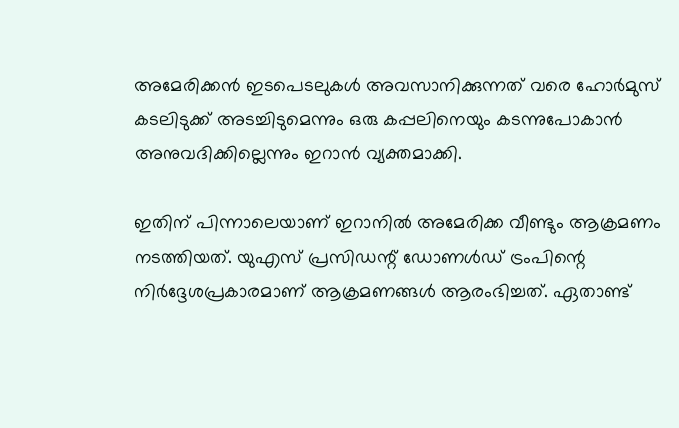അമേരിക്കന്‍ ഇടപെടലുകള്‍ അവസാനിക്കുന്നത് വരെ ഹോര്‍മുസ് കടലിടുക്ക് അടച്ചിടുമെന്നും ഒരു കപ്പലിനെയും കടന്നുപോകാന്‍ അനുവദിക്കില്ലെന്നും ഇറാന്‍ വ്യക്തമാക്കി.

ഇതിന് പിന്നാലെയാണ് ഇറാനില്‍ അമേരിക്ക വീണ്ടും ആക്രമണം നടത്തിയത്. യുഎസ് പ്രസിഡന്റ് ഡോണള്‍ഡ് ട്രംപിന്റെ നിര്‍ദ്ദേശപ്രകാരമാണ് ആക്രമണങ്ങള്‍ ആരംഭിച്ചത്. ഏതാണ്ട്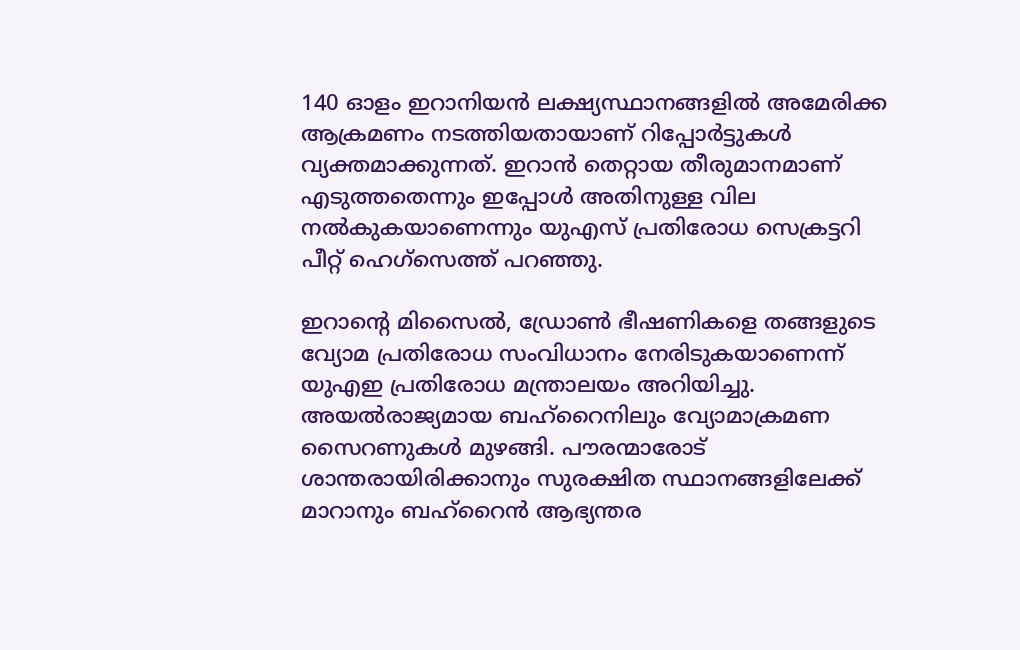140 ഓളം ഇറാനിയന്‍ ലക്ഷ്യസ്ഥാനങ്ങളില്‍ അമേരിക്ക ആക്രമണം നടത്തിയതായാണ് റിപ്പോര്‍ട്ടുകള്‍ വ്യക്തമാക്കുന്നത്. ഇറാന്‍ തെറ്റായ തീരുമാനമാണ് എടുത്തതെന്നും ഇപ്പോള്‍ അതിനുള്ള വില നല്‍കുകയാണെന്നും യുഎസ് പ്രതിരോധ സെക്രട്ടറി പീറ്റ് ഹെഗ്‌സെത്ത് പറഞ്ഞു.

ഇറാന്റെ മിസൈല്‍, ഡ്രോണ്‍ ഭീഷണികളെ തങ്ങളുടെ വ്യോമ പ്രതിരോധ സംവിധാനം നേരിടുകയാണെന്ന് യുഎഇ പ്രതിരോധ മന്ത്രാലയം അറിയിച്ചു. അയല്‍രാജ്യമായ ബഹ്റൈനിലും വ്യോമാക്രമണ സൈറണുകള്‍ മുഴങ്ങി. പൗരന്മാരോട് ശാന്തരായിരിക്കാനും സുരക്ഷിത സ്ഥാനങ്ങളിലേക്ക് മാറാനും ബഹ്റൈന്‍ ആഭ്യന്തര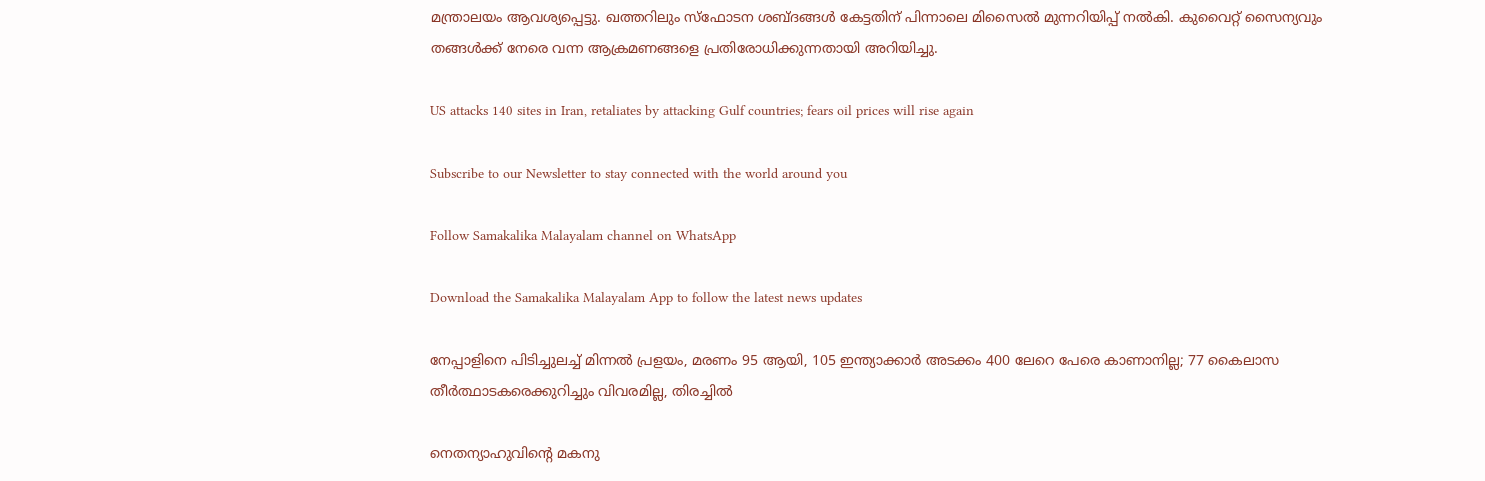മന്ത്രാലയം ആവശ്യപ്പെട്ടു. ഖത്തറിലും സ്‌ഫോടന ശബ്ദങ്ങള്‍ കേട്ടതിന് പിന്നാലെ മിസൈല്‍ മുന്നറിയിപ്പ് നല്‍കി. കുവൈറ്റ് സൈന്യവും തങ്ങള്‍ക്ക് നേരെ വന്ന ആക്രമണങ്ങളെ പ്രതിരോധിക്കുന്നതായി അറിയിച്ചു.

US attacks 140 sites in Iran, retaliates by attacking Gulf countries; fears oil prices will rise again

Subscribe to our Newsletter to stay connected with the world around you

Follow Samakalika Malayalam channel on WhatsApp

Download the Samakalika Malayalam App to follow the latest news updates

നേപ്പാളിനെ പിടിച്ചുലച്ച് മിന്നല്‍ പ്രളയം, മരണം 95 ആയി, 105 ഇന്ത്യാക്കാര്‍ അടക്കം 400 ലേറെ പേരെ കാണാനില്ല; 77 കൈലാസ തീര്‍ത്ഥാടകരെക്കുറിച്ചും വിവരമില്ല, തിരച്ചിൽ

നെതന്യാഹുവിന്റെ മകനു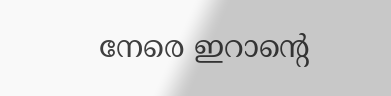നേരെ ഇറാന്റെ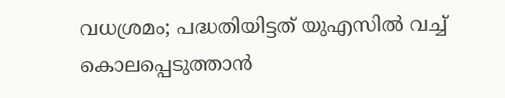വധശ്രമം; പദ്ധതിയിട്ടത് യുഎസില്‍ വച്ച് കൊലപ്പെടുത്താന്‍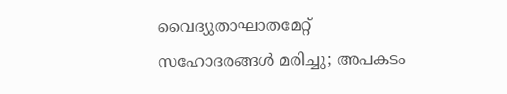വൈദ്യുതാഘാതമേറ്റ് സഹോദരങ്ങൾ മരിച്ചു; അപകടം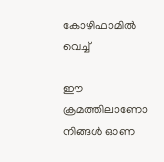കോഴിഫാമിൽ വെച്ച്

ഈ ക്രമത്തിലാണോ നിങ്ങള്‍ ഓണ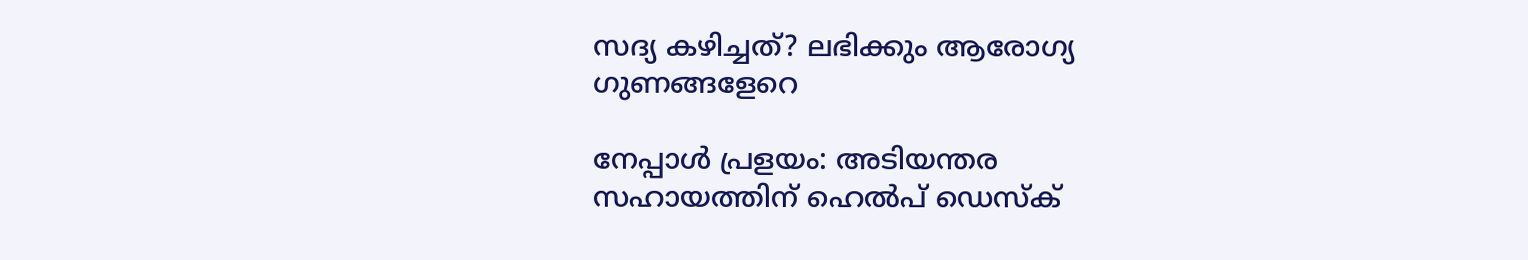സദ്യ കഴിച്ചത്? ലഭിക്കും ആരോഗ്യ ഗുണങ്ങളേറെ

നേപ്പാള്‍ പ്രളയം: അടിയന്തര സഹായത്തിന് ഹെല്‍പ് ഡെസ്‌ക്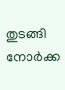തുടങ്ങി നോര്‍ക്ക